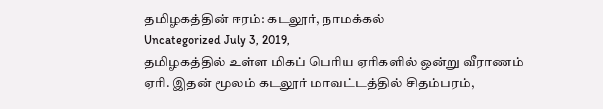தமிழகத்தின் ஈரம்: கடலூர், நாமக்கல்
Uncategorized July 3, 2019,
தமிழகத்தில் உள்ள மிகப் பெரிய ஏரிகளில் ஒன்று வீராணம் ஏரி. இதன் மூலம் கடலூர் மாவட்டத்தில் சிதம்பரம்,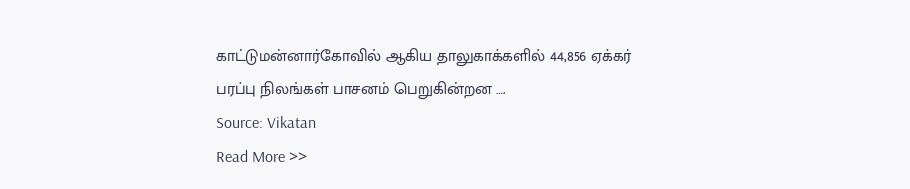காட்டுமன்னார்கோவில் ஆகிய தாலுகாக்களில் 44,856 ஏக்கர் பரப்பு நிலங்கள் பாசனம் பெறுகின்றன ….
Source: Vikatan
Read More >>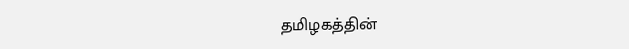தமிழகத்தின்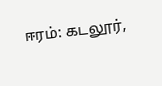ஈரம்: கடலூர்,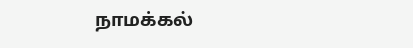நாமக்கல்